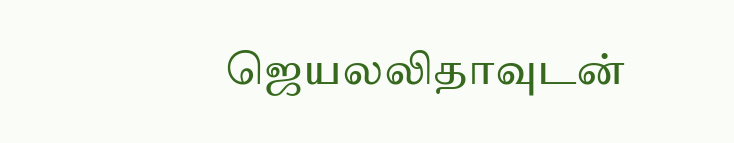ஜெயலலிதாவுடன்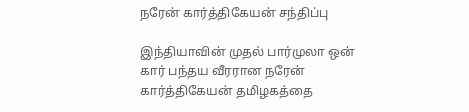நரேன் கார்த்திகேயன் சந்திப்பு

இந்தியாவின் முதல் பார்முலா ஒன் கார் பந்தய வீரரான நரேன் கார்த்திகேயன் தமிழகத்தை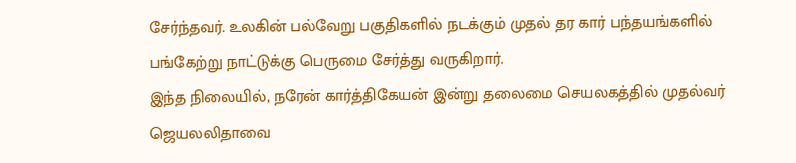சேர்ந்தவர். உலகின் பல்வேறு பகுதிகளில் நடக்கும் முதல் தர கார் பந்தயங்களில் பங்கேற்று நாட்டுக்கு பெருமை சேர்த்து வருகிறார்.
இந்த நிலையில், நரேன் கார்த்திகேயன் இன்று தலைமை செயலகத்தில் முதல்வர் ஜெயலலிதாவை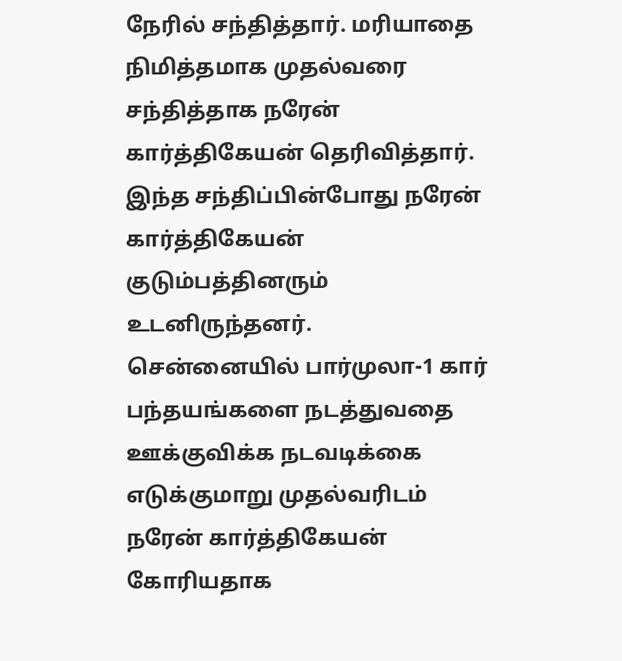நேரில் சந்தித்தார். மரியாதை நிமித்தமாக முதல்வரை சந்தித்தாக நரேன் கார்த்திகேயன் தெரிவித்தார். இந்த சந்திப்பின்போது நரேன் கார்த்திகேயன் குடும்பத்தினரும் உடனிருந்தனர்.
சென்னையில் பார்முலா-1 கார் பந்தயங்களை நடத்துவதை ஊக்குவிக்க நடவடிக்கை எடுக்குமாறு முதல்வரிடம் நரேன் கார்த்திகேயன் கோரியதாக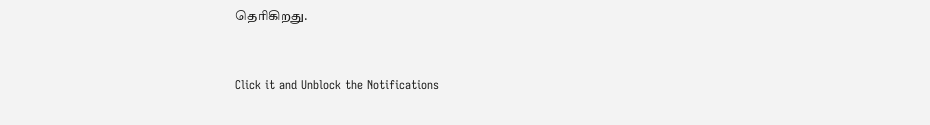தெரிகிறது.


Click it and Unblock the Notifications